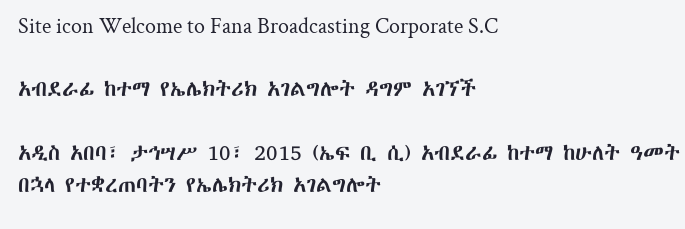Site icon Welcome to Fana Broadcasting Corporate S.C

አብደራፊ ከተማ የኤሌክትሪክ አገልግሎት ዳግም አገኘች

አዲስ አበባ፣ ታኅሣሥ 10፣ 2015 (ኤፍ ቢ ሲ) አብደራፊ ከተማ ከሁለት ዓመት በኋላ የተቋረጠባትን የኤሌክትሪክ አገልግሎት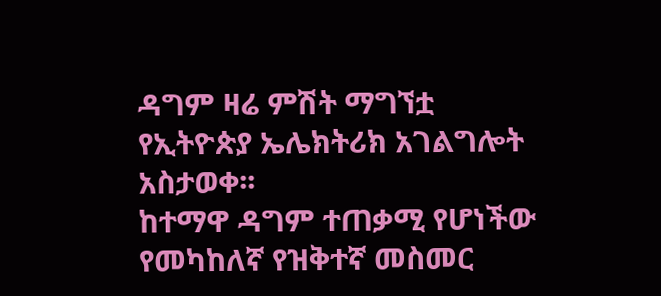ዳግም ዛሬ ምሽት ማግኘቷ የኢትዮጵያ ኤሌክትሪክ አገልግሎት አስታወቀ፡፡
ከተማዋ ዳግም ተጠቃሚ የሆነችው የመካከለኛ የዝቅተኛ መስመር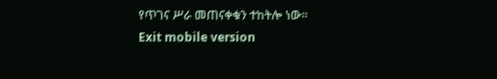የጥገና ሥራ መጠናቀቁን ተከትሎ ነው፡፡
Exit mobile version